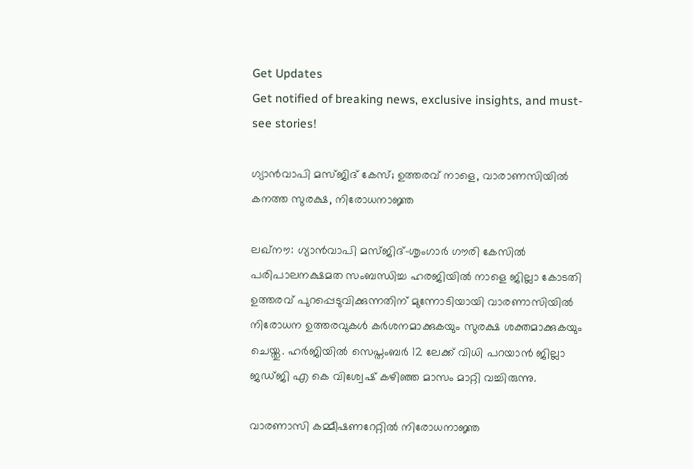Get Updates
Get notified of breaking news, exclusive insights, and must-see stories!

ഗ്യാന്‍വാപി മസ്ജിദ് കേസ്; ഉത്തരവ് നാളെ, വാരാണസിയില്‍ കനത്ത സുരക്ഷ, നിരോധനാജ്ഞ

ലഖ്‌നൗ: ഗ്യാന്‍വാപി മസ്ജിദ്-ശൃംഗാര്‍ ഗൗരി കേസില്‍ പരിപാലനക്ഷമത സംബന്ധിച്ച ഹരജിയില്‍ നാളെ ജില്ലാ കോടതി ഉത്തരവ് പുറപ്പെടുവിക്കുന്നതിന് മുന്നോടിയായി വാരണാസിയില്‍ നിരോധന ഉത്തരവുകള്‍ കര്‍ശനമാക്കുകയും സുരക്ഷ ശക്തമാക്കുകയും ചെയ്തു. ഹര്‍ജിയില്‍ സെപ്തംബര്‍ 12 ലേക്ക് വിധി പറയാന്‍ ജില്ലാ ജഡ്ജി എ കെ വിശ്വേഷ് കഴിഞ്ഞ മാസം മാറ്റി വച്ചിരുന്നു.

വാരണാസി കമ്മീഷണറേറ്റില്‍ നിരോധനാജ്ഞ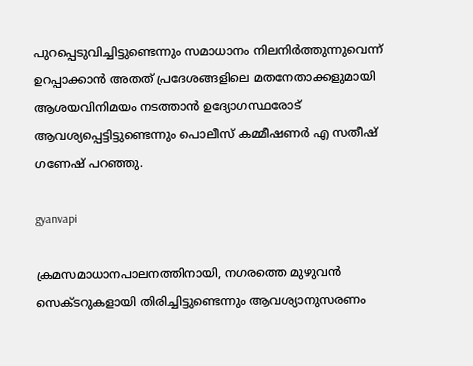പുറപ്പെടുവിച്ചിട്ടുണ്ടെന്നും സമാധാനം നിലനിര്‍ത്തുന്നുവെന്ന് ഉറപ്പാക്കാന്‍ അതത് പ്രദേശങ്ങളിലെ മതനേതാക്കളുമായി ആശയവിനിമയം നടത്താന്‍ ഉദ്യോഗസ്ഥരോട് ആവശ്യപ്പെട്ടിട്ടുണ്ടെന്നും പൊലീസ് കമ്മീഷണര്‍ എ സതീഷ് ഗണേഷ് പറഞ്ഞു.

gyanvapi

ക്രമസമാധാനപാലനത്തിനായി, നഗരത്തെ മുഴുവന്‍ സെക്ടറുകളായി തിരിച്ചിട്ടുണ്ടെന്നും ആവശ്യാനുസരണം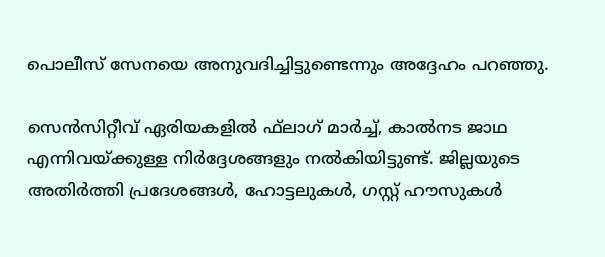പൊലീസ് സേനയെ അനുവദിച്ചിട്ടുണ്ടെന്നും അദ്ദേഹം പറഞ്ഞു.

സെന്‍സിറ്റീവ് ഏരിയകളില്‍ ഫ്‌ലാഗ് മാര്‍ച്ച്, കാല്‍നട ജാഥ എന്നിവയ്ക്കുള്ള നിര്‍ദ്ദേശങ്ങളും നല്‍കിയിട്ടുണ്ട്. ജില്ലയുടെ അതിര്‍ത്തി പ്രദേശങ്ങള്‍, ഹോട്ടലുകള്‍, ഗസ്റ്റ് ഹൗസുകള്‍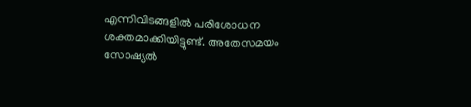എന്നിവിടങ്ങളില്‍ പരിശോധന ശക്തമാക്കിയിട്ടുണ്ട്. അതേസമയം സോഷ്യല്‍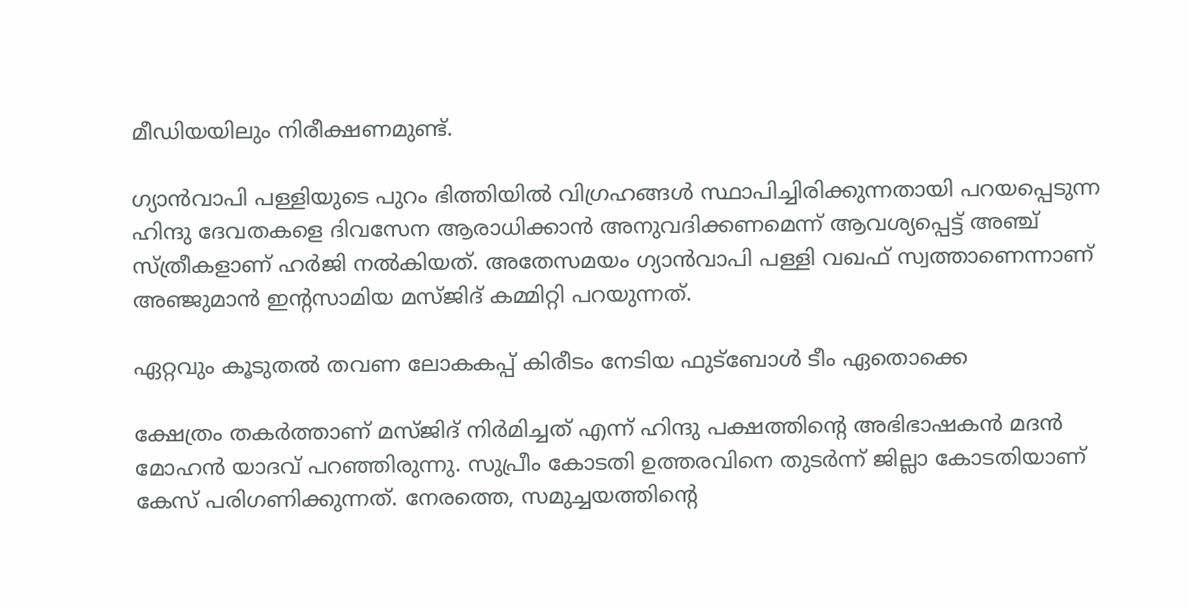മീഡിയയിലും നിരീക്ഷണമുണ്ട്.

ഗ്യാന്‍വാപി പള്ളിയുടെ പുറം ഭിത്തിയില്‍ വിഗ്രഹങ്ങള്‍ സ്ഥാപിച്ചിരിക്കുന്നതായി പറയപ്പെടുന്ന ഹിന്ദു ദേവതകളെ ദിവസേന ആരാധിക്കാന്‍ അനുവദിക്കണമെന്ന് ആവശ്യപ്പെട്ട് അഞ്ച് സ്ത്രീകളാണ് ഹര്‍ജി നല്‍കിയത്. അതേസമയം ഗ്യാന്‍വാപി പള്ളി വഖഫ് സ്വത്താണെന്നാണ് അഞ്ജുമാന്‍ ഇന്റസാമിയ മസ്ജിദ് കമ്മിറ്റി പറയുന്നത്.

ഏറ്റവും കൂടുതല്‍ തവണ ലോകകപ്പ് കിരീടം നേടിയ ഫുട്ബോള്‍ ടീം ഏതൊക്കെ

ക്ഷേത്രം തകര്‍ത്താണ് മസ്ജിദ് നിര്‍മിച്ചത് എന്ന് ഹിന്ദു പക്ഷത്തിന്റെ അഭിഭാഷകന്‍ മദന്‍ മോഹന്‍ യാദവ് പറഞ്ഞിരുന്നു. സുപ്രീം കോടതി ഉത്തരവിനെ തുടര്‍ന്ന് ജില്ലാ കോടതിയാണ് കേസ് പരിഗണിക്കുന്നത്. നേരത്തെ, സമുച്ചയത്തിന്റെ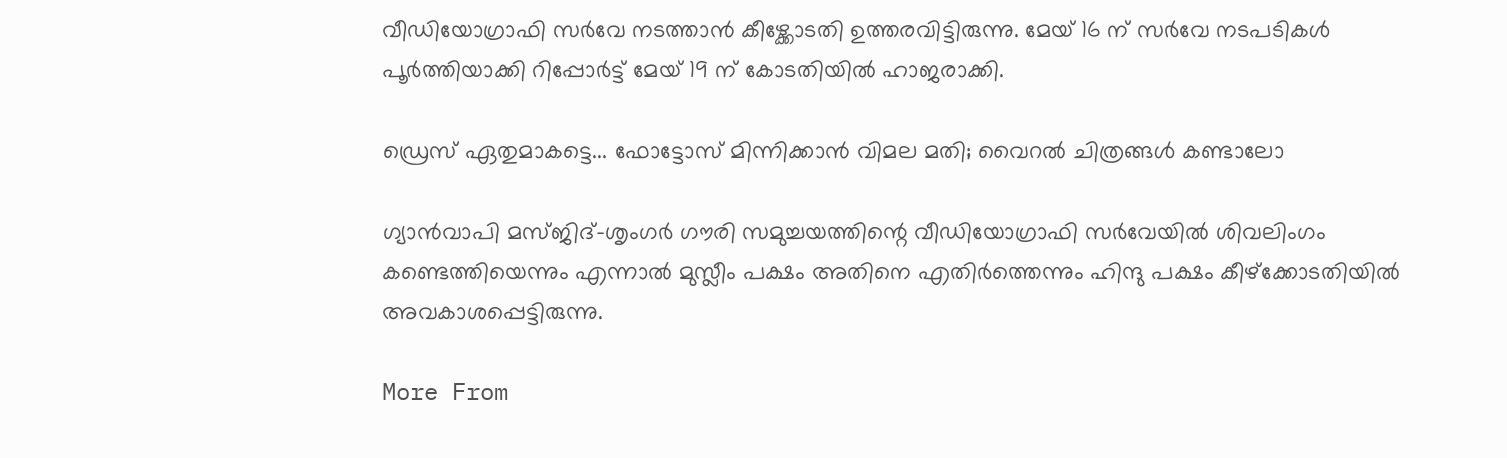വീഡിയോഗ്രാഫി സര്‍വേ നടത്താന്‍ കീഴ്ക്കോടതി ഉത്തരവിട്ടിരുന്നു. മേയ് 16 ന് സര്‍വേ നടപടികള്‍ പൂര്‍ത്തിയാക്കി റിപ്പോര്‍ട്ട് മേയ് 19 ന് കോടതിയില്‍ ഹാജരാക്കി.

ഡ്രെസ് ഏതുമാകട്ടെ... ഫോട്ടോസ് മിന്നിക്കാന്‍ വിമല മതി; വൈറല്‍ ചിത്രങ്ങള്‍ കണ്ടാലോ

ഗ്യാന്‍വാപി മസ്ജിദ്-ശൃംഗര്‍ ഗൗരി സമുച്ചയത്തിന്റെ വീഡിയോഗ്രാഫി സര്‍വേയില്‍ ശിവലിംഗം കണ്ടെത്തിയെന്നും എന്നാല്‍ മുസ്ലീം പക്ഷം അതിനെ എതിര്‍ത്തെന്നും ഹിന്ദു പക്ഷം കീഴ്‌ക്കോടതിയില്‍ അവകാശപ്പെട്ടിരുന്നു.

More From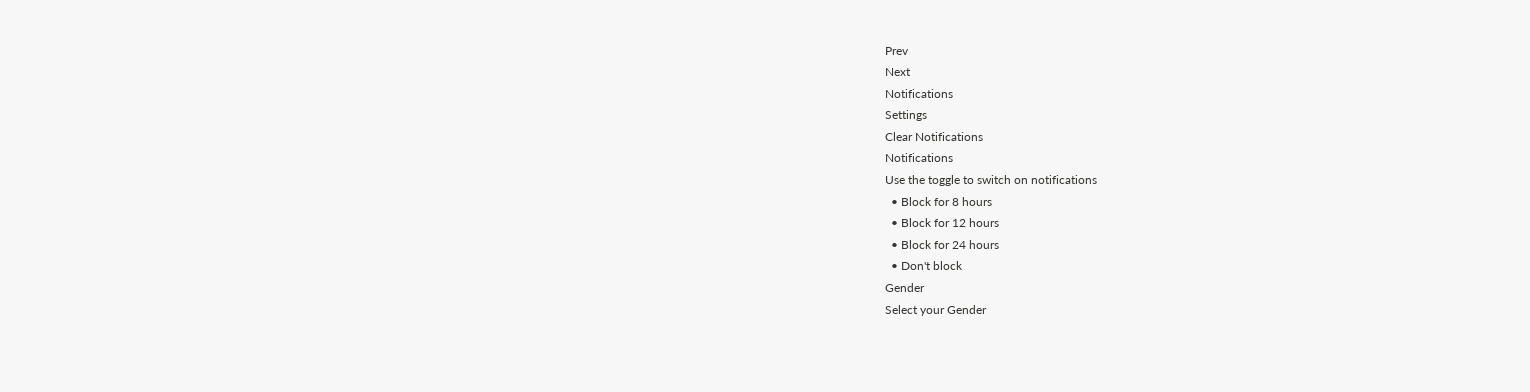Prev
Next
Notifications
Settings
Clear Notifications
Notifications
Use the toggle to switch on notifications
  • Block for 8 hours
  • Block for 12 hours
  • Block for 24 hours
  • Don't block
Gender
Select your Gender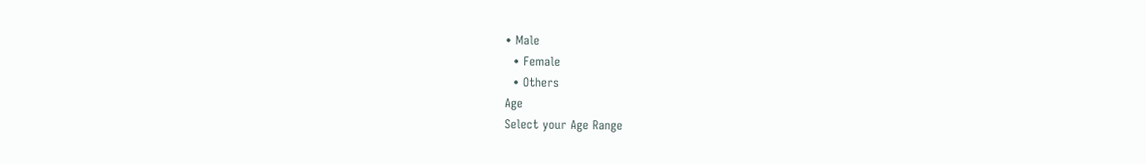• Male
  • Female
  • Others
Age
Select your Age Range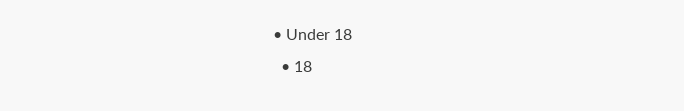• Under 18
  • 18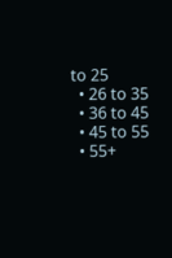to 25
  • 26 to 35
  • 36 to 45
  • 45 to 55
  • 55+